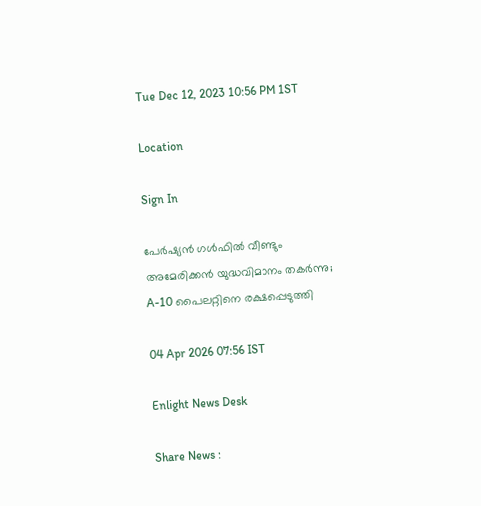Tue Dec 12, 2023 10:56 PM 1ST

Location

Sign In

പേർഷ്യൻ ഗൾഫിൽ വീണ്ടും അമേരിക്കൻ യുദ്ധവിമാനം തകർന്നു; A-10 പൈലറ്റിനെ രക്ഷപ്പെടുത്തി

04 Apr 2026 07:56 IST

Enlight News Desk

Share News :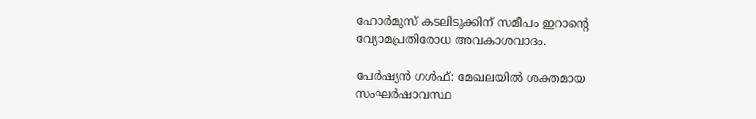ഹോർമുസ് കടലിടുക്കിന് സമീപം ഇറാന്റെ വ്യോമപ്രതിരോധ അവകാശവാദം.

പേർഷ്യൻ ഗൾഫ്: മേഖലയിൽ ശക്തമായ സംഘർഷാവസ്ഥ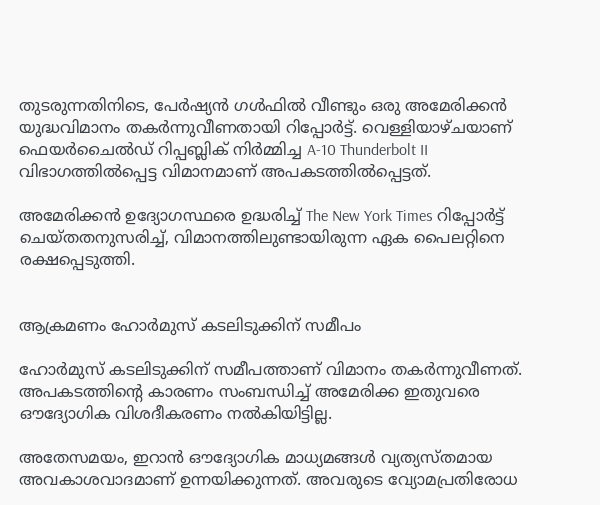തുടരുന്നതിനിടെ, പേർഷ്യൻ ഗൾഫിൽ വീണ്ടും ഒരു അമേരിക്കൻ യുദ്ധവിമാനം തകർന്നുവീണതായി റിപ്പോർട്ട്. വെള്ളിയാഴ്ചയാണ് ഫെയർചൈൽഡ് റിപ്പബ്ലിക് നിർമ്മിച്ച A-10 Thunderbolt II വിഭാഗത്തിൽപ്പെട്ട വിമാനമാണ് അപകടത്തിൽപ്പെട്ടത്.

അമേരിക്കൻ ഉദ്യോഗസ്ഥരെ ഉദ്ധരിച്ച് The New York Times റിപ്പോർട്ട് ചെയ്തതനുസരിച്ച്, വിമാനത്തിലുണ്ടായിരുന്ന ഏക പൈലറ്റിനെ രക്ഷപ്പെടുത്തി.


ആക്രമണം ഹോർമുസ് കടലിടുക്കിന് സമീപം

ഹോർമുസ് കടലിടുക്കിന് സമീപത്താണ് വിമാനം തകർന്നുവീണത്. അപകടത്തിന്‍റെ കാരണം സംബന്ധിച്ച് അമേരിക്ക ഇതുവരെ ഔദ്യോഗിക വിശദീകരണം നൽകിയിട്ടില്ല.

അതേസമയം, ഇറാൻ ഔദ്യോഗിക മാധ്യമങ്ങൾ വ്യത്യസ്തമായ അവകാശവാദമാണ് ഉന്നയിക്കുന്നത്. അവരുടെ വ്യോമപ്രതിരോധ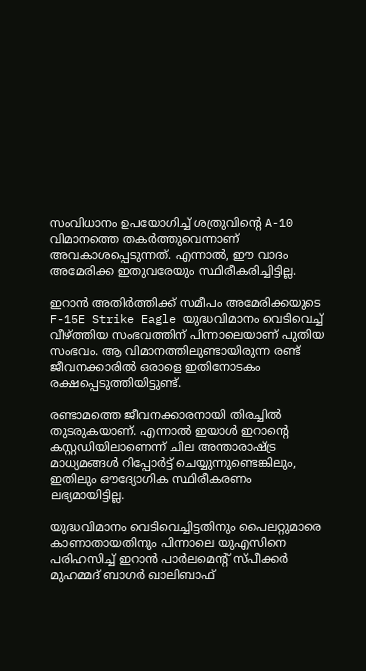സംവിധാനം ഉപയോഗിച്ച് ശത്രുവിന്റെ A-10 വിമാനത്തെ തകർത്തുവെന്നാണ് അവകാശപ്പെടുന്നത്. എന്നാൽ, ഈ വാദം അമേരിക്ക ഇതുവരേയും സ്ഥിരീകരിച്ചിട്ടില്ല.

ഇറാൻ അതിർത്തിക്ക് സമീപം അമേരിക്കയുടെ F-15E Strike Eagle യുദ്ധവിമാനം വെടിവെച്ച് വീഴ്ത്തിയ സംഭവത്തിന് പിന്നാലെയാണ് പുതിയ സംഭവം. ആ വിമാനത്തിലുണ്ടായിരുന്ന രണ്ട് ജീവനക്കാരിൽ ഒരാളെ ഇതിനോടകം രക്ഷപ്പെടുത്തിയിട്ടുണ്ട്.

രണ്ടാമത്തെ ജീവനക്കാരനായി തിരച്ചിൽ തുടരുകയാണ്. എന്നാൽ ഇയാൾ ഇറാന്റെ കസ്റ്റഡിയിലാണെന്ന് ചില അന്താരാഷ്ട്ര മാധ്യമങ്ങൾ റിപ്പോർട്ട് ചെയ്യുന്നുണ്ടെങ്കിലും, ഇതിലും ഔദ്യോഗിക സ്ഥിരീകരണം ലഭ്യമായിട്ടില്ല.

യുദ്ധവിമാനം വെടിവെച്ചിട്ടതിനും പൈലറ്റുമാരെ കാണാതായതിനും പിന്നാലെ യുഎസിനെ പരിഹസിച്ച് ഇറാൻ പാർലമെന്റ് സ്പീക്കർ മുഹമ്മദ് ബാഗർ ഖാലിബാഫ്‌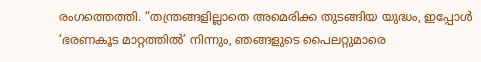രംഗത്തെത്തി. “തന്ത്രങ്ങളില്ലാതെ അമെരിക്ക തുടങ്ങിയ യുദ്ധം, ഇപ്പോൾ ‘ഭരണകൂട മാറ്റത്തിൽ’ നിന്നും, ഞങ്ങളുടെ പൈലറ്റുമാരെ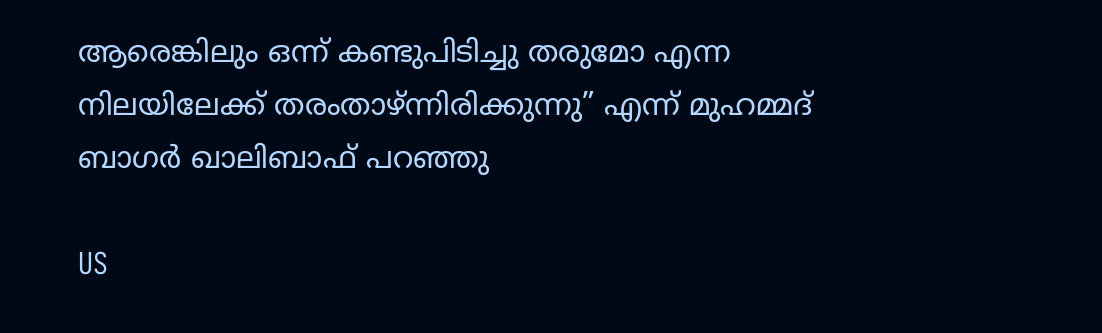ആരെങ്കിലും ഒന്ന് കണ്ടുപിടിച്ചു തരുമോ എന്ന നിലയിലേക്ക് തരംതാഴ്ന്നിരിക്കുന്നു” എന്ന് മുഹമ്മദ് ബാഗർ ഖാലിബാഫ്‌ പറഞ്ഞു

US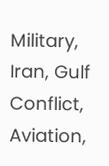Military, Iran, Gulf Conflict, Aviation,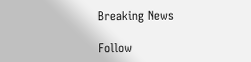Breaking News

Follow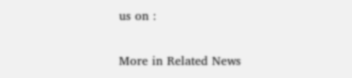us on :

More in Related News